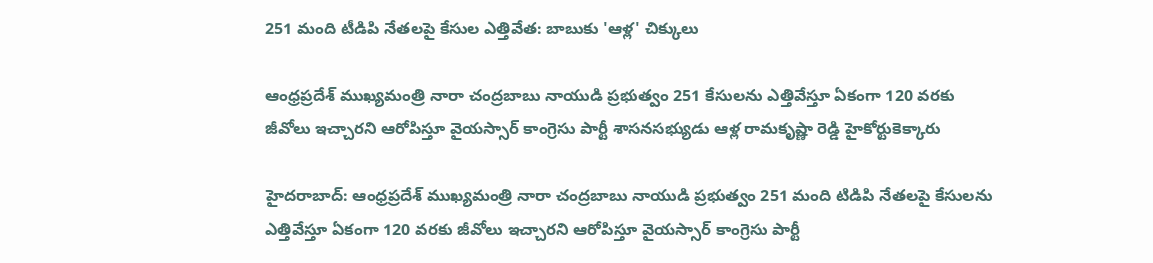251 మంది టీడిపి నేతలపై కేసుల ఎత్తివేత: బాబుకు 'ఆళ్ల' చిక్కులు

ఆంధ్రప్రదేశ్ ముఖ్యమంత్రి నారా చంద్రబాబు నాయుడి ప్రభుత్వం 251 కేసులను ఎత్తివేస్తూ ఏకంగా 120 వరకు జీవోలు ఇచ్చారని ఆరోపిస్తూ వైయస్సార్ కాంగ్రెసు పార్టీ శాసనసభ్యుడు ఆళ్ల రామకృష్ణా రెడ్డి హైకోర్టుకెక్కారు

హైదరాబాద్: ఆంధ్రప్రదేశ్ ముఖ్యమంత్రి నారా చంద్రబాబు నాయుడి ప్రభుత్వం 251 మంది టిడిపి నేతలపై కేసులను ఎత్తివేస్తూ ఏకంగా 120 వరకు జీవోలు ఇచ్చారని ఆరోపిస్తూ వైయస్సార్ కాంగ్రెసు పార్టీ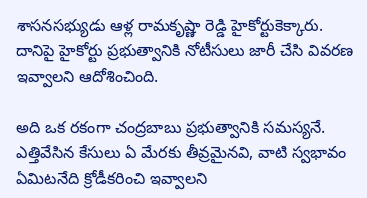శాసనసభ్యుడు ఆళ్ల రామకృష్ణా రెడ్డి హైకోర్టుకెక్కారు. దానిపై హైకోర్టు ప్రభుత్వానికి నోటీసులు జారీ చేసి వివరణ ఇవ్వాలని ఆదోశించింది.

అది ఒక రకంగా చంద్రబాబు ప్రభుత్వానికి సమస్యనే. ఎత్తివేసిన కేసులు ఏ మేరకు తీవ్రమైనవి, వాటి స్వభావం ఏమిటనేది క్రోడీకరించి ఇవ్వాలని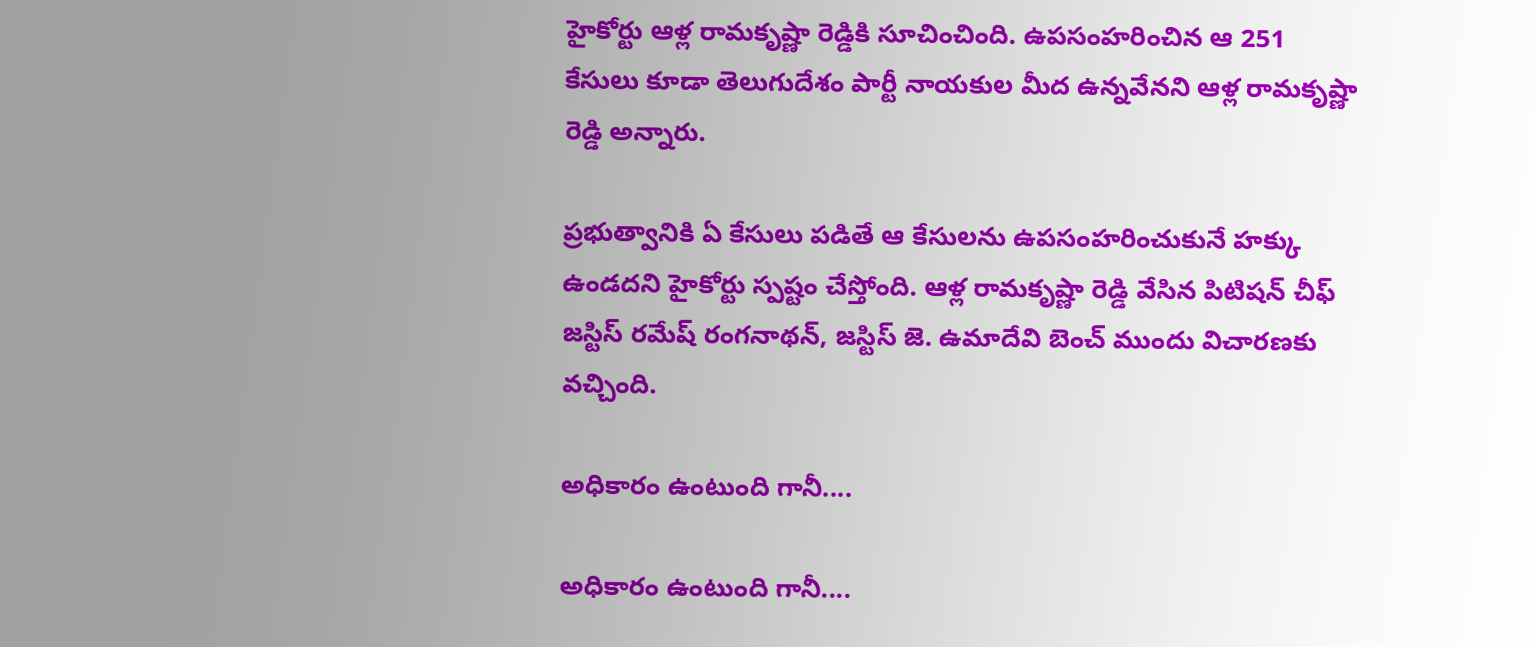హైకోర్టు ఆళ్ల రామకృష్ణా రెడ్డికి సూచించింది. ఉపసంహరించిన ఆ 251 కేసులు కూడా తెలుగుదేశం పార్టీ నాయకుల మీద ఉన్నవేనని ఆళ్ల రామకృష్ణా రెడ్డి అన్నారు.

ప్రభుత్వానికి ఏ కేసులు పడితే ఆ కేసులను ఉపసంహరించుకునే హక్కు ఉండదని హైకోర్టు స్పష్టం చేస్తోంది. ఆళ్ల రామకృష్ణా రెడ్డి వేసిన పిటిషన్ చీఫ్ జస్టిస్ రమేష్ రంగనాథన్, జస్టిస్ జె. ఉమాదేవి బెంచ్ ముందు విచారణకు వచ్చింది.

అధికారం ఉంటుంది గానీ....

అధికారం ఉంటుంది గానీ....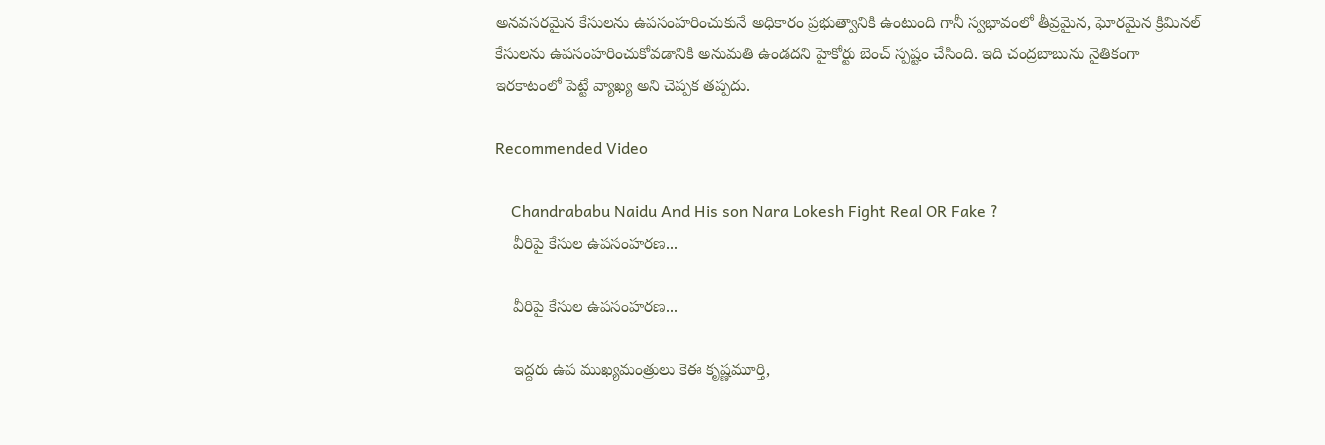అనవసరమైన కేసులను ఉపసంహరించుకునే అధికారం ప్రభుత్వానికి ఉంటుంది గానీ స్వభావంలో తీవ్రమైన, ఘోరమైన క్రిమినల్ కేసులను ఉపసంహరించుకోవడానికి అనుమతి ఉండదని హైకోర్టు బెంచ్ స్పష్టం చేసింది. ఇది చంద్రబాబును నైతికంగా ఇరకాటంలో పెట్టే వ్యాఖ్య అని చెప్పక తప్పదు.

Recommended Video

    Chandrababu Naidu And His son Nara Lokesh Fight Real OR Fake ?
    వీరిపై కేసుల ఉపసంహరణ...

    వీరిపై కేసుల ఉపసంహరణ...

    ఇద్దరు ఉప ముఖ్యమంత్రులు కెఈ కృష్ణమూర్తి,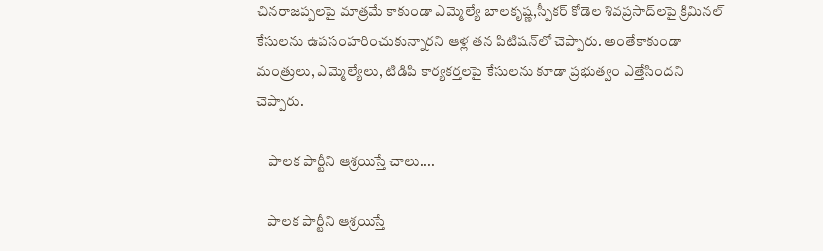చినరాజప్పలపై మాత్రమే కాకుండా ఎమ్మెల్యే బాలకృష్ణ,స్పీకర్ కోడెల శివప్రసాద్‌లపై క్రిమినల్ కేసులను ఉపసంహరించుకున్నారని ఆళ్ల తన పిటిషన్‌లో చెప్పారు. అంతేకాకుండా మంత్రులు, ఎమ్మెల్యేలు, టిడిపి కార్యకర్తలపై కేసులను కూడా ప్రభుత్వం ఎత్తేసిందని చెప్పారు.

    పాలక పార్టీని ఆశ్రయిస్తే చాలు....

    పాలక పార్టీని ఆశ్రయిస్తే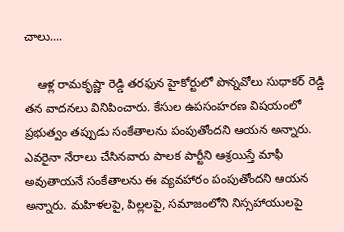చాలు....

    ఆళ్ల రామకృష్ణా రెడ్డి తరఫున హైకోర్టులో పొన్నవోలు సుధాకర్ రెడ్డి తన వాదనలు వినిపించారు. కేసుల ఉపసంహరణ విషయంలో ప్రభుత్వం తప్పుడు సంకేతాలను పంపుతోందని ఆయన అన్నారు. ఎవరైనా నేరాలు చేసినవారు పాలక పార్టీని ఆశ్రయిస్తే మాఫీ అవుతాయనే సంకేతాలను ఈ వ్యవహారం పంపుతోందని ఆయన అన్నారు. మహిళలపై, పిల్లలపై, సమాజంలోని నిస్సహాయులపై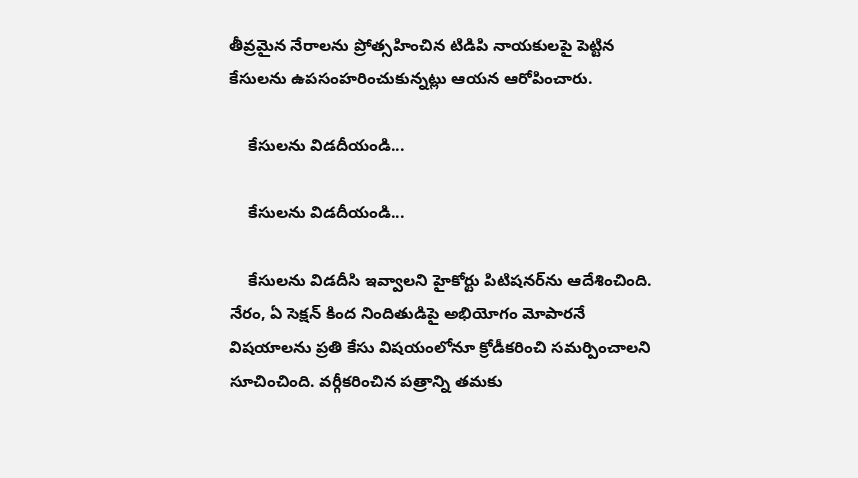తీవ్రమైన నేరాలను ప్రోత్సహించిన టిడిపి నాయకులపై పెట్టిన కేసులను ఉపసంహరించుకున్నట్లు ఆయన ఆరోపించారు.

    కేసులను విడదీయండి...

    కేసులను విడదీయండి...

    కేసులను విడదీసి ఇవ్వాలని హైకోర్టు పిటిషనర్‌ను ఆదేశించింది. నేరం, ఏ సెక్షన్ కింద నిందితుడిపై అభియోగం మోపారనే విషయాలను ప్రతి కేసు విషయంలోనూ క్రోడీకరించి సమర్పించాలని సూచించింది. వర్గీకరించిన పత్రాన్ని తమకు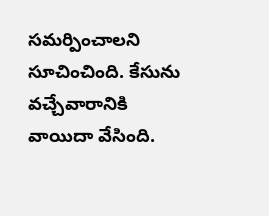సమర్పించాలని సూచించింది. కేసును వచ్చేవారానికి వాయిదా వేసింది.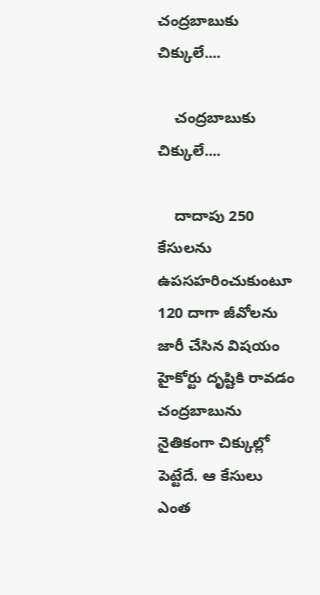చంద్రబాబుకు చిక్కులే....

    చంద్రబాబుకు చిక్కులే....

    దాదాపు 250 కేసులను ఉపసహరించుకుంటూ 120 దాగా జీవోలను జారీ చేసిన విషయం హైకోర్టు దృష్టికి రావడం చంద్రబాబును నైతికంగా చిక్కుల్లో పెట్టేదే. ఆ కేసులు ఎంత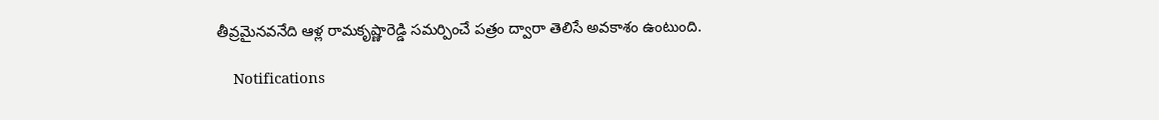తీవ్రమైనవనేది ఆళ్ల రామకృష్ణారెడ్డి సమర్పించే పత్రం ద్వారా తెలిసే అవకాశం ఉంటుంది.

    Notifications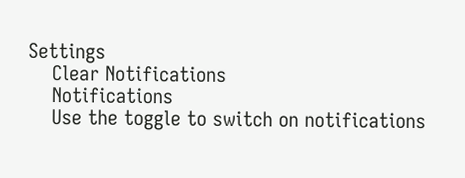Settings
    Clear Notifications
    Notifications
    Use the toggle to switch on notifications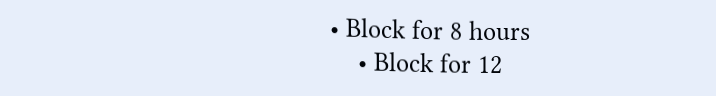• Block for 8 hours
    • Block for 12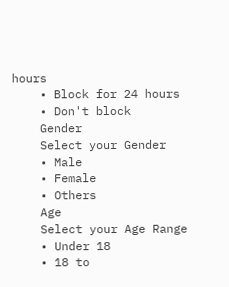hours
    • Block for 24 hours
    • Don't block
    Gender
    Select your Gender
    • Male
    • Female
    • Others
    Age
    Select your Age Range
    • Under 18
    • 18 to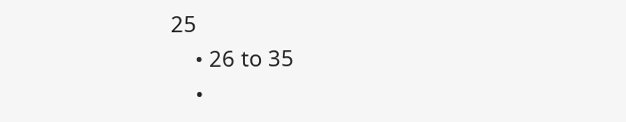25
    • 26 to 35
    •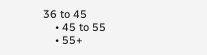36 to 45
    • 45 to 55
    • 55+